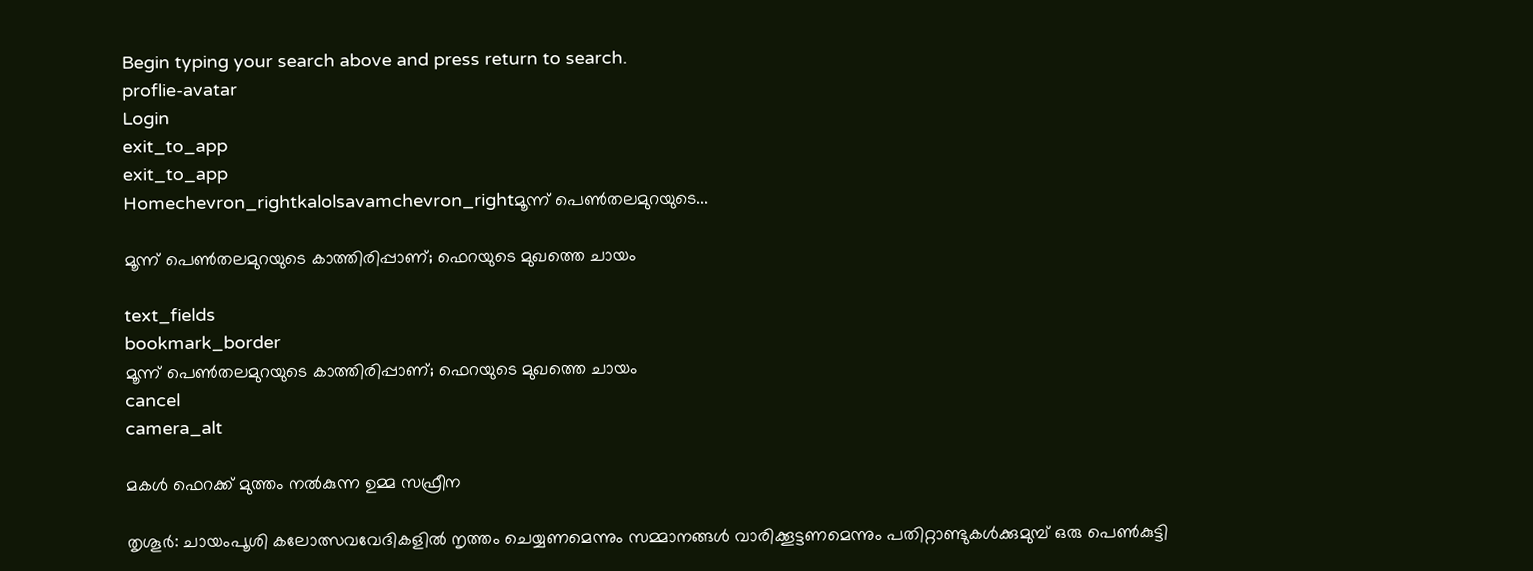Begin typing your search above and press return to search.
proflie-avatar
Login
exit_to_app
exit_to_app
Homechevron_rightkalolsavamchevron_rightമൂന്ന് പെൺതലമുറയുടെ...

മൂന്ന് പെൺതലമുറയുടെ കാത്തിരിപ്പാണ്; ഫെറയുടെ മുഖത്തെ ചായം

text_fields
bookmark_border
മൂന്ന് പെൺതലമുറയുടെ കാത്തിരിപ്പാണ്; ഫെറയുടെ മുഖത്തെ ചായം
cancel
camera_alt

മകൾ ഫെറക്ക് മുത്തം നൽകുന്ന ഉമ്മ സഫ്രീന

തൃശൂർ: ചായംപൂശി കലോത്സവവേദികളിൽ നൃത്തം ചെയ്യണമെന്നും സമ്മാനങ്ങൾ വാരിക്കൂട്ടണമെന്നും പതിറ്റാണ്ടുകൾക്കുമുമ്പ് ഒരു പെൺകുട്ടി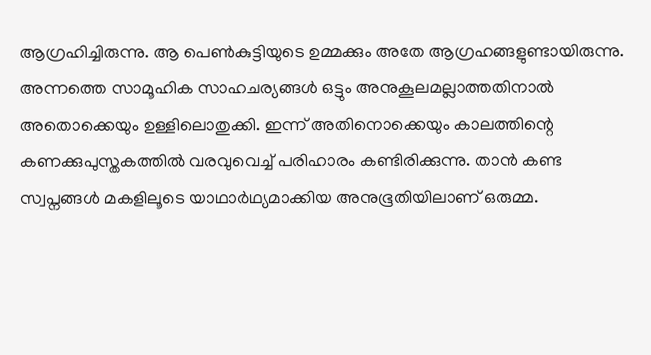ആഗ്രഹിച്ചിരുന്നു. ആ പെൺകുട്ടിയുടെ ഉമ്മക്കും അതേ ആഗ്രഹങ്ങളുണ്ടായിരുന്നു. അന്നത്തെ സാമൂഹിക സാഹചര്യങ്ങൾ ഒട്ടും അനുകൂലമല്ലാത്തതിനാൽ അതൊക്കെയും ഉള്ളിലൊതുക്കി. ഇന്ന് അതിനൊക്കെയും കാലത്തിന്റെ കണക്കുപുസ്തകത്തിൽ വരവുവെച്ച് പരിഹാരം കണ്ടിരിക്കുന്നു. താൻ കണ്ട സ്വപ്നങ്ങൾ മകളിലൂടെ യാഥാർഥ്യമാക്കിയ അനുഭൂതിയിലാണ് ഒരുമ്മ.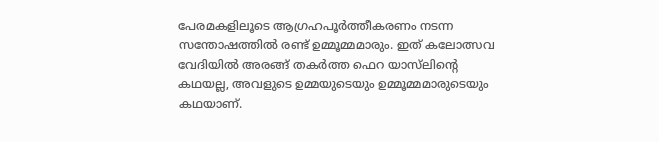പേരമകളിലൂടെ ആഗ്രഹപൂർത്തീകരണം നടന്ന സന്തോഷത്തിൽ രണ്ട് ഉമ്മൂമ്മമാരും. ഇത് കലോത്സവ വേദിയിൽ അരങ്ങ് തകർത്ത ഫെറ യാസ്‍ലിന്റെ കഥയല്ല, അവളുടെ ഉമ്മയുടെയും ഉമ്മൂമ്മമാരുടെയും കഥയാണ്.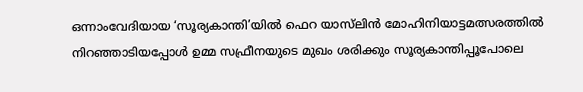ഒന്നാംവേദിയായ ‘സൂര്യകാന്തി’യിൽ ഫെറ യാസ്‍ലിൻ മോഹിനിയാട്ടമത്സരത്തിൽ നിറഞ്ഞാടിയപ്പോൾ ഉമ്മ സഫ്രീനയുടെ മുഖം ശരിക്കും സൂര്യകാന്തിപ്പൂപോലെ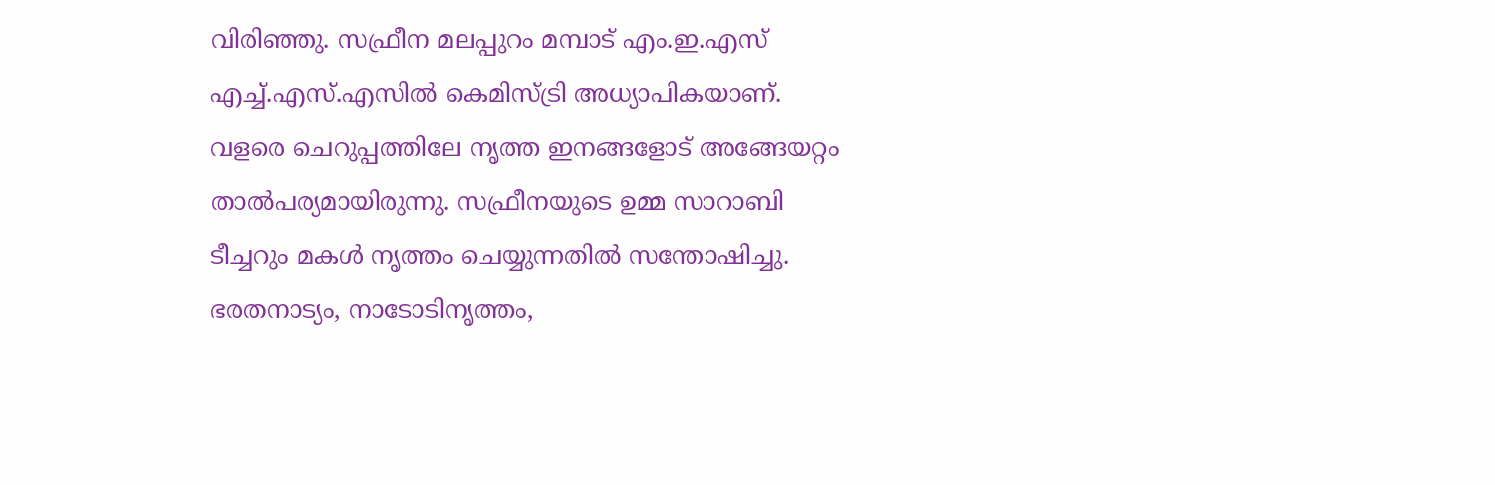വിരിഞ്ഞു. സഫ്രീന മലപ്പുറം മമ്പാട് എം.ഇ.എസ് എച്ച്.എസ്.എസിൽ കെമിസ്ട്രി അധ്യാപികയാണ്. വളരെ ചെറുപ്പത്തിലേ നൃത്ത ഇനങ്ങളോട് അങ്ങേയറ്റം താൽപര്യമായിരുന്നു. സഫ്രീനയുടെ ഉമ്മ സാറാബി ടീച്ചറും മകൾ നൃത്തം ചെയ്യുന്നതിൽ സന്തോഷിച്ചു. ഭരതനാട്യം, നാടോടിനൃത്തം,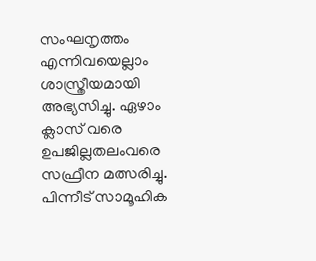സംഘനൃത്തം എന്നിവയെല്ലാം ശാസ്ത്രീയമായി അഭ്യസിച്ചു. ഏഴാം ക്ലാസ് വരെ ഉപജില്ലതലംവരെ സഫ്രീന മത്സരിച്ചു. പിന്നീട് സാമൂഹിക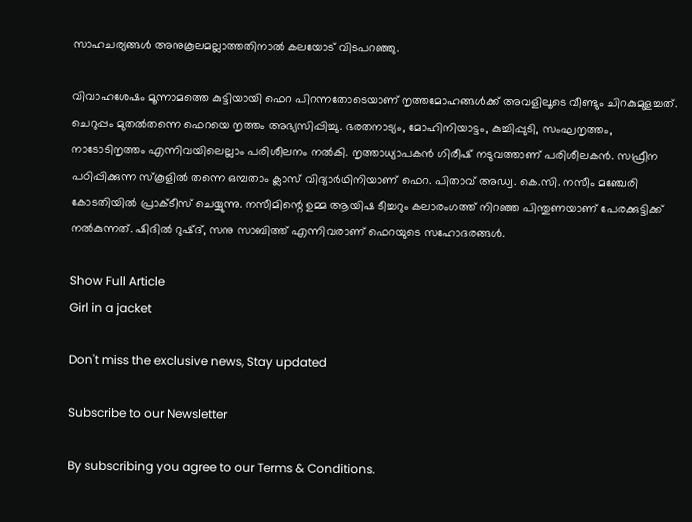സാഹചര്യങ്ങൾ അനുകൂലമല്ലാത്തതിനാൽ കലയോട് വിടപറഞ്ഞു.

വിവാഹശേഷം മൂന്നാമത്തെ കുട്ടിയായി ഫെറ പിറന്നതോടെയാണ് നൃത്തമോഹങ്ങൾക്ക് അവളിലൂടെ വീണ്ടും ചിറകുമുളച്ചത്. ചെറുപ്പം മുതൽതന്നെ ഫെറയെ നൃത്തം അഭ്യസിപ്പിച്ചു. ഭരതനാട്യം, മോഹിനിയാട്ടം, കുച്ചിപ്പുടി, സംഘനൃത്തം, നാടോടിനൃത്തം എന്നിവയിലെല്ലാം പരിശീലനം നൽകി. നൃത്താധ്യാപകൻ ഗിരീഷ് നടുവത്താണ് പരിശീലകൻ. സഫ്രീന പഠിപ്പിക്കുന്ന സ്കൂളിൽ തന്നെ ഒമ്പതാം ക്ലാസ് വിദ്യാർഥിനിയാണ് ഫെറ. പിതാവ് അഡ്വ. കെ.സി. നസീം മഞ്ചേരി കോടതിയിൽ പ്രാക്ടീസ് ചെയ്യുന്നു. നസീമിന്റെ ഉമ്മ ആയിഷ ടീച്ചറും കലാരംഗത്ത് നിറഞ്ഞ പിന്തുണയാണ് പേരക്കുട്ടിക്ക് നൽകുന്നത്. ഷിദിൽ റുഷ്ദ്, സനു സാബിത്ത് എന്നിവരാണ് ഫെറയുടെ സഹോദരങ്ങൾ.

Show Full Article
Girl in a jacket

Don't miss the exclusive news, Stay updated

Subscribe to our Newsletter

By subscribing you agree to our Terms & Conditions.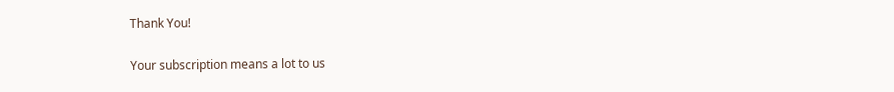Thank You!

Your subscription means a lot to us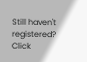Still haven't registered? Click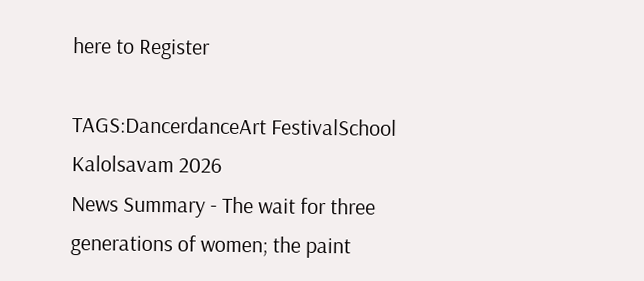here to Register

TAGS:DancerdanceArt FestivalSchool Kalolsavam 2026
News Summary - The wait for three generations of women; the paint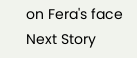on Fera's face
Next Story